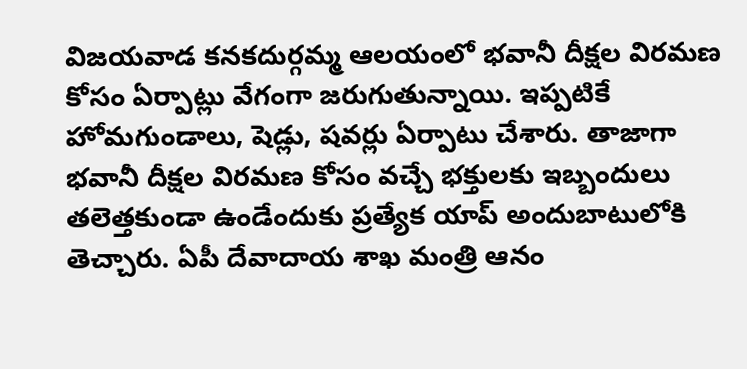విజయవాడ కనకదుర్గమ్మ ఆలయంలో భవానీ దీక్షల విరమణ కోసం ఏర్పాట్లు వేగంగా జరుగుతున్నాయి. ఇప్పటికే హోమగుండాలు, షెడ్లు, షవర్లు ఏర్పాటు చేశారు. తాజాగా భవానీ దీక్షల విరమణ కోసం వచ్చే భక్తులకు ఇబ్బందులు తలెత్తకుండా ఉండేందుకు ప్రత్యేక యాప్ అందుబాటులోకి తెచ్చారు. ఏపీ దేవాదాయ శాఖ మంత్రి ఆనం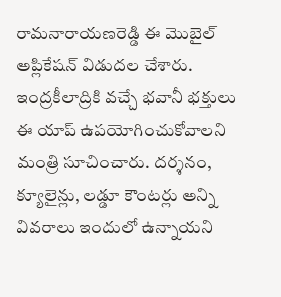రామనారాయణరెడ్డి ఈ మొబైల్ అప్లికేషన్ విడుదల చేశారు. ఇంద్రకీలాద్రికి వచ్చే భవానీ భక్తులు ఈ యాప్ ఉపయోగించుకోవాలని మంత్రి సూచించారు. దర్శనం, క్యూలైన్లు, లడ్డూ కౌంటర్లు అన్ని వివరాలు ఇందులో ఉన్నాయని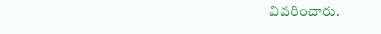వివరించారు.